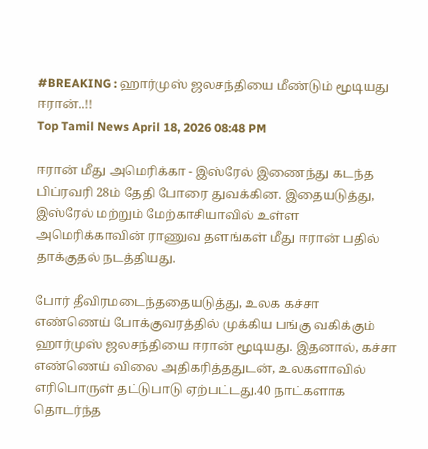#BREAKING : ஹார்முஸ் ஜலசந்தியை மீண்டும் மூடியது ஈரான்..!!
Top Tamil News April 18, 2026 08:48 PM

ஈரான் மீது அமெரிக்கா - இஸ்ரேல் இணைந்து கடந்த பிப்ரவரி 28ம் தேதி போரை துவக்கின. இதையடுத்து, இஸ்ரேல் மற்றும் மேற்காசியாவில் உள்ள அமெரிக்காவின் ராணுவ தளங்கள் மீது ஈரான் பதில் தாக்குதல் நடத்தியது.

போர் தீவிரமடைந்ததையடுத்து, உலக கச்சா எண்ணெய் போக்குவரத்தில் முக்கிய பங்கு வகிக்கும் ஹார்முஸ் ஜலசந்தியை ஈரான் மூடியது. இதனால், கச்சா எண்ணெய் விலை அதிகரித்ததுடன், உலகளாவில் எரிபொருள் தட்டுபாடு ஏற்பட்டது.40 நாட்களாக தொடர்ந்த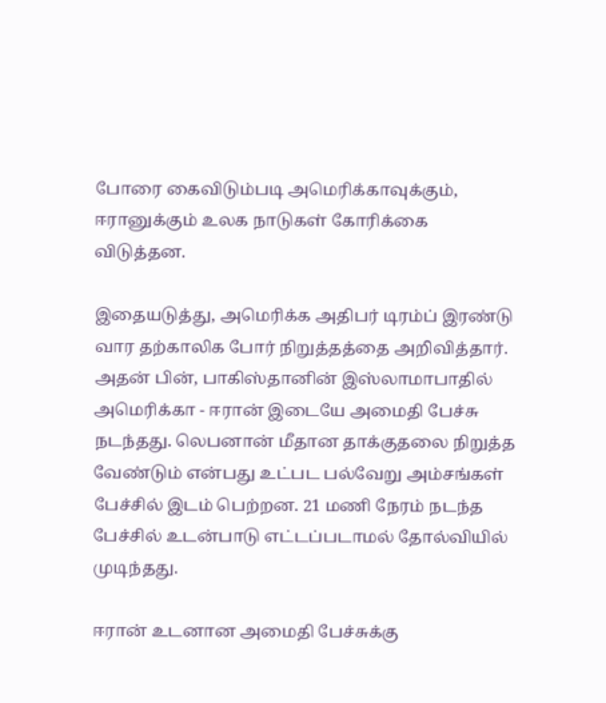போரை கைவிடும்படி அமெரிக்காவுக்கும், ஈரானுக்கும் உலக நாடுகள் கோரிக்கை விடுத்தன.

இதையடுத்து, அமெரிக்க அதிபர் டிரம்ப் இரண்டு வார தற்காலிக போர் நிறுத்தத்தை அறிவித்தார். அதன் பின், பாகிஸ்தானின் இஸ்லாமாபாதில் அமெரிக்கா - ஈரான் இடையே அமைதி பேச்சு நடந்தது. லெபனான் மீதான தாக்குதலை நிறுத்த வேண்டும் என்பது உட்பட பல்வேறு அம்சங்கள் பேச்சில் இடம் பெற்றன. 21 மணி நேரம் நடந்த பேச்சில் உடன்பாடு எட்டப்படாமல் தோல்வியில் முடிந்தது.

ஈரான் உடனான அமைதி பேச்சுக்கு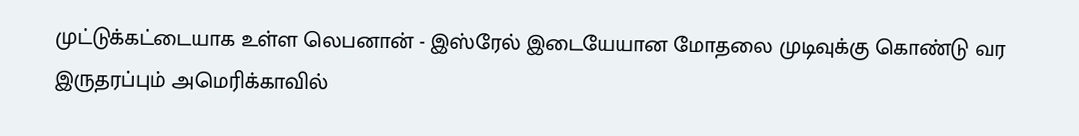முட்டுக்கட்டையாக உள்ள லெபனான் - இஸ்ரேல் இடையேயான மோதலை முடிவுக்கு கொண்டு வர இருதரப்பும் அமெரிக்காவில்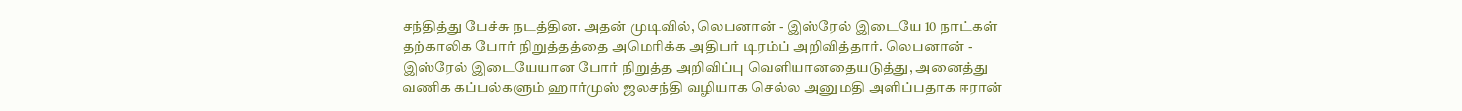சந்தித்து பேச்சு நடத்தின. அதன் முடிவில், லெபனான் - இஸ்ரேல் இடையே 10 நாட்கள் தற்காலிக போர் நிறுத்தத்தை அமெரிக்க அதிபர் டிரம்ப் அறிவித்தார். லெபனான் - இஸ்ரேல் இடையேயான போர் நிறுத்த அறிவிப்பு வெளியானதையடுத்து, அனைத்து வணிக கப்பல்களும் ஹார்முஸ் ஜலசந்தி வழியாக செல்ல அனுமதி அளிப்பதாக ஈரான்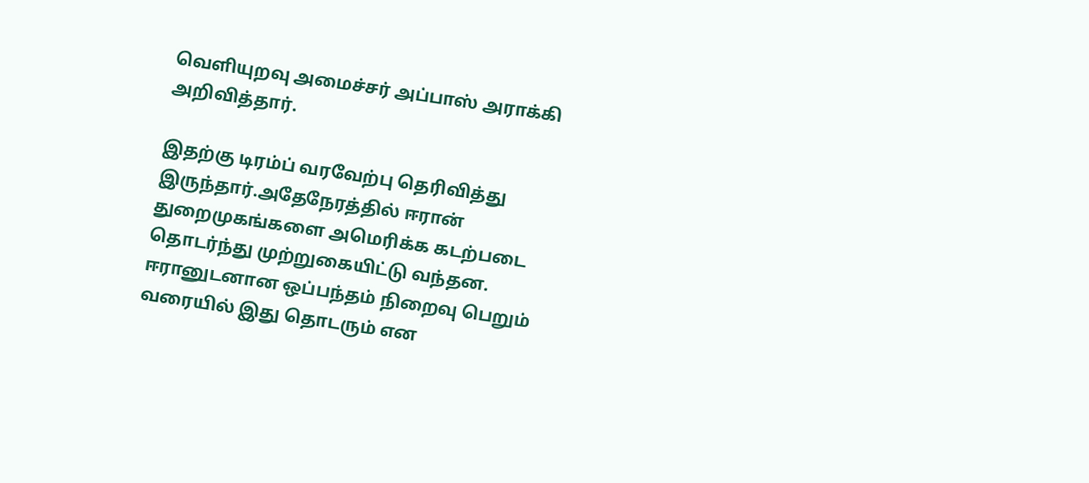வெளியுறவு அமைச்சர் அப்பாஸ் அராக்கி அறிவித்தார்.

இதற்கு டிரம்ப் வரவேற்பு தெரிவித்து இருந்தார்.அதேநேரத்தில் ஈரான் துறைமுகங்களை அமெரிக்க கடற்படை தொடர்ந்து முற்றுகையிட்டு வந்தன. ஈரானுடனான ஒப்பந்தம் நிறைவு பெறும் வரையில் இது தொடரும் என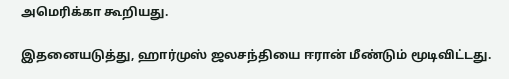அமெரிக்கா கூறியது.

இதனையடுத்து, ஹார்முஸ் ஜலசந்தியை ஈரான் மீண்டும் மூடிவிட்டது.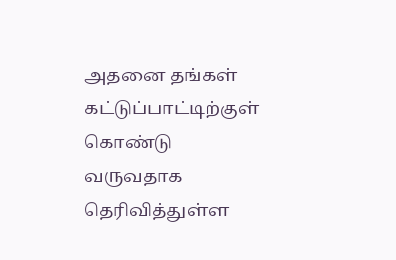அதனை தங்கள் கட்டுப்பாட்டிற்குள் கொண்டு வருவதாக தெரிவித்துள்ள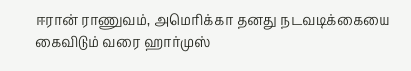ஈரான் ராணுவம், அமெரிக்கா தனது நடவடிக்கையை கைவிடும் வரை ஹார்முஸ்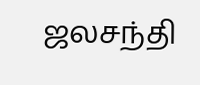ஜலசந்தி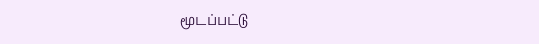மூடப்பட்டு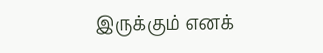இருக்கும் எனக்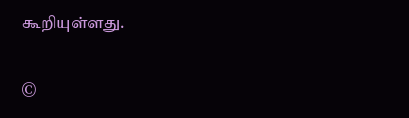கூறியுள்ளது.

©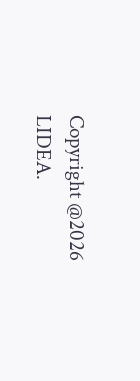Copyright @2026 LIDEA.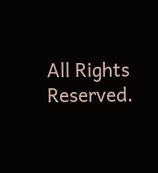All Rights Reserved.